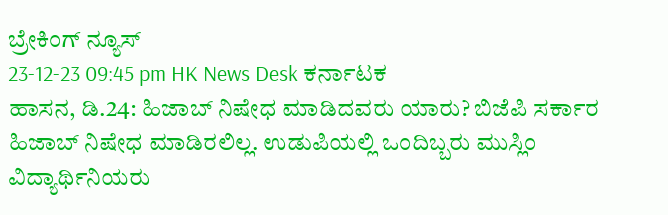ಬ್ರೇಕಿಂಗ್ ನ್ಯೂಸ್
23-12-23 09:45 pm HK News Desk ಕರ್ನಾಟಕ
ಹಾಸನ, ಡಿ.24: ಹಿಜಾಬ್ ನಿಷೇಧ ಮಾಡಿದವರು ಯಾರು? ಬಿಜೆಪಿ ಸರ್ಕಾರ ಹಿಜಾಬ್ ನಿಷೇಧ ಮಾಡಿರಲಿಲ್ಲ. ಉಡುಪಿಯಲ್ಲಿ ಒಂದಿಬ್ಬರು ಮುಸ್ಲಿಂ ವಿದ್ಯಾರ್ಥಿನಿಯರು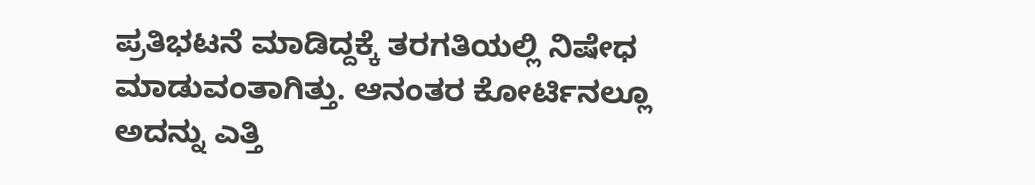ಪ್ರತಿಭಟನೆ ಮಾಡಿದ್ದಕ್ಕೆ ತರಗತಿಯಲ್ಲಿ ನಿಷೇಧ ಮಾಡುವಂತಾಗಿತ್ತು. ಆನಂತರ ಕೋರ್ಟಿನಲ್ಲೂ ಅದನ್ನು ಎತ್ತಿ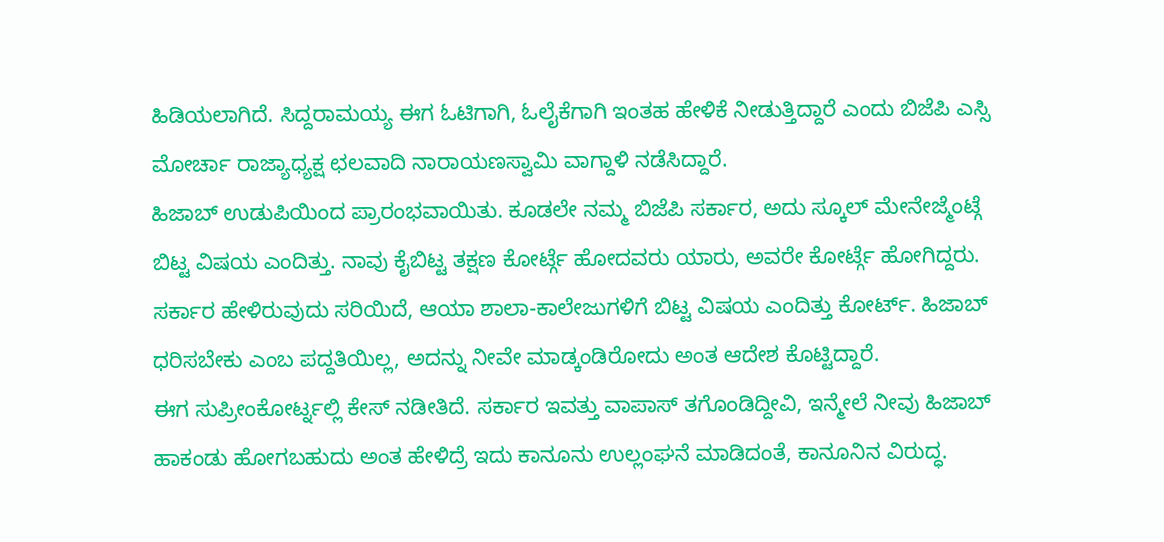ಹಿಡಿಯಲಾಗಿದೆ. ಸಿದ್ದರಾಮಯ್ಯ ಈಗ ಓಟಿಗಾಗಿ, ಓಲೈಕೆಗಾಗಿ ಇಂತಹ ಹೇಳಿಕೆ ನೀಡುತ್ತಿದ್ದಾರೆ ಎಂದು ಬಿಜೆಪಿ ಎಸ್ಸಿ ಮೋರ್ಚಾ ರಾಜ್ಯಾಧ್ಯಕ್ಷ ಛಲವಾದಿ ನಾರಾಯಣಸ್ವಾಮಿ ವಾಗ್ದಾಳಿ ನಡೆಸಿದ್ದಾರೆ.
ಹಿಜಾಬ್ ಉಡುಪಿಯಿಂದ ಪ್ರಾರಂಭವಾಯಿತು. ಕೂಡಲೇ ನಮ್ಮ ಬಿಜೆಪಿ ಸರ್ಕಾರ, ಅದು ಸ್ಕೂಲ್ ಮೇನೇಜ್ಮೆಂಟ್ಗೆ ಬಿಟ್ಟ ವಿಷಯ ಎಂದಿತ್ತು. ನಾವು ಕೈಬಿಟ್ಟ ತಕ್ಷಣ ಕೋರ್ಟ್ಗೆ ಹೋದವರು ಯಾರು, ಅವರೇ ಕೋರ್ಟ್ಗೆ ಹೋಗಿದ್ದರು. ಸರ್ಕಾರ ಹೇಳಿರುವುದು ಸರಿಯಿದೆ, ಆಯಾ ಶಾಲಾ-ಕಾಲೇಜುಗಳಿಗೆ ಬಿಟ್ಟ ವಿಷಯ ಎಂದಿತ್ತು ಕೋರ್ಟ್. ಹಿಜಾಬ್ ಧರಿಸಬೇಕು ಎಂಬ ಪದ್ದತಿಯಿಲ್ಲ, ಅದನ್ನು ನೀವೇ ಮಾಡ್ಕಂಡಿರೋದು ಅಂತ ಆದೇಶ ಕೊಟ್ಟಿದ್ದಾರೆ.
ಈಗ ಸುಪ್ರೀಂಕೋರ್ಟ್ನಲ್ಲಿ ಕೇಸ್ ನಡೀತಿದೆ. ಸರ್ಕಾರ ಇವತ್ತು ವಾಪಾಸ್ ತಗೊಂಡಿದ್ದೀವಿ, ಇನ್ಮೇಲೆ ನೀವು ಹಿಜಾಬ್ ಹಾಕಂಡು ಹೋಗಬಹುದು ಅಂತ ಹೇಳಿದ್ರೆ ಇದು ಕಾನೂನು ಉಲ್ಲಂಘನೆ ಮಾಡಿದಂತೆ, ಕಾನೂನಿನ ವಿರುದ್ಧ.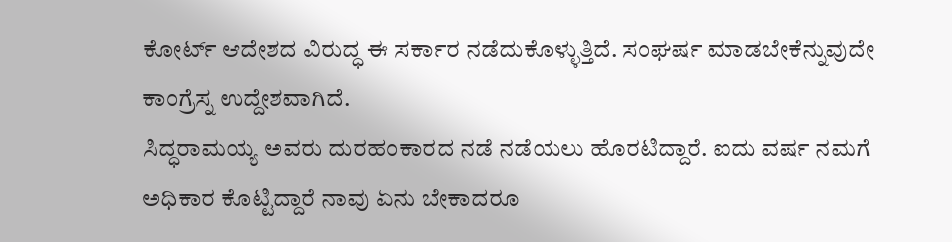ಕೋರ್ಟ್ ಆದೇಶದ ವಿರುದ್ಧ ಈ ಸರ್ಕಾರ ನಡೆದುಕೊಳ್ಳುತ್ತಿದೆ. ಸಂಘರ್ಷ ಮಾಡಬೇಕೆನ್ನುವುದೇ ಕಾಂಗ್ರೆಸ್ನ ಉದ್ದೇಶವಾಗಿದೆ.
ಸಿದ್ಧರಾಮಯ್ಯ ಅವರು ದುರಹಂಕಾರದ ನಡೆ ನಡೆಯಲು ಹೊರಟಿದ್ದಾರೆ. ಐದು ವರ್ಷ ನಮಗೆ ಅಧಿಕಾರ ಕೊಟ್ಟಿದ್ದಾರೆ ನಾವು ಏನು ಬೇಕಾದರೂ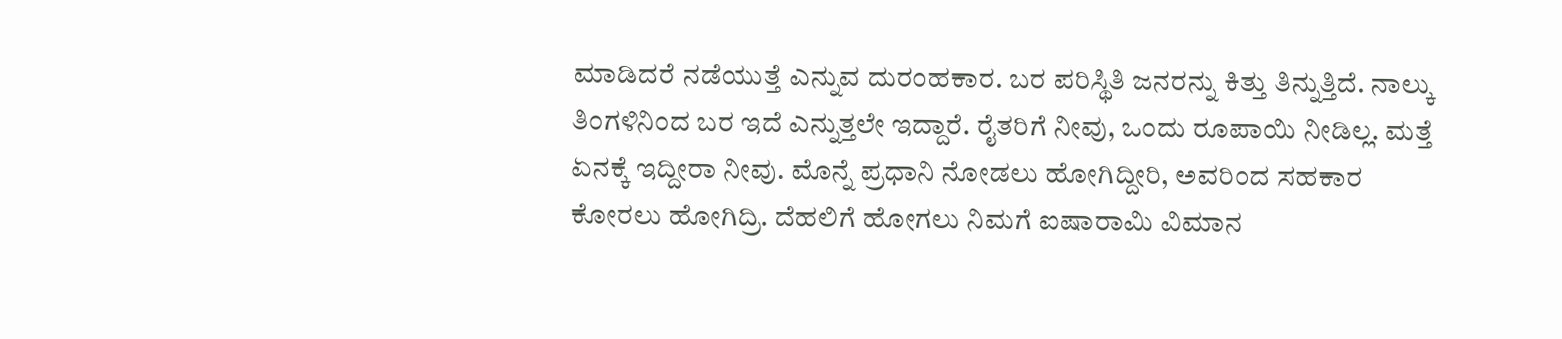ಮಾಡಿದರೆ ನಡೆಯುತ್ತೆ ಎನ್ನುವ ದುರಂಹಕಾರ. ಬರ ಪರಿಸ್ಥಿತಿ ಜನರನ್ನು ಕಿತ್ತು ತಿನ್ನುತ್ತಿದೆ. ನಾಲ್ಕು ತಿಂಗಳಿನಿಂದ ಬರ ಇದೆ ಎನ್ನುತ್ತಲೇ ಇದ್ದಾರೆ. ರೈತರಿಗೆ ನೀವು, ಒಂದು ರೂಪಾಯಿ ನೀಡಿಲ್ಲ. ಮತ್ತೆ ಏನಕ್ಕೆ ಇದ್ದೀರಾ ನೀವು. ಮೊನ್ನೆ ಪ್ರಧಾನಿ ನೋಡಲು ಹೋಗಿದ್ದೀರಿ, ಅವರಿಂದ ಸಹಕಾರ ಕೋರಲು ಹೋಗಿದ್ರಿ. ದೆಹಲಿಗೆ ಹೋಗಲು ನಿಮಗೆ ಐಷಾರಾಮಿ ವಿಮಾನ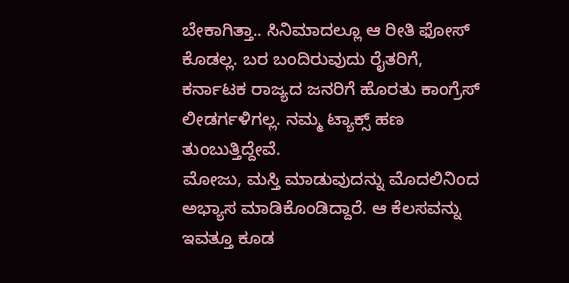ಬೇಕಾಗಿತ್ತಾ.. ಸಿನಿಮಾದಲ್ಲೂ ಆ ರೀತಿ ಫೋಸ್ ಕೊಡಲ್ಲ. ಬರ ಬಂದಿರುವುದು ರೈತರಿಗೆ, ಕರ್ನಾಟಕ ರಾಜ್ಯದ ಜನರಿಗೆ ಹೊರತು ಕಾಂಗ್ರೆಸ್ ಲೀಡರ್ಗಳಿಗಲ್ಲ. ನಮ್ಮ ಟ್ಯಾಕ್ಸ್ ಹಣ ತುಂಬುತ್ತಿದ್ದೇವೆ.
ಮೋಜು, ಮಸ್ತಿ ಮಾಡುವುದನ್ನು ಮೊದಲಿನಿಂದ ಅಭ್ಯಾಸ ಮಾಡಿಕೊಂಡಿದ್ದಾರೆ. ಆ ಕೆಲಸವನ್ನು ಇವತ್ತೂ ಕೂಡ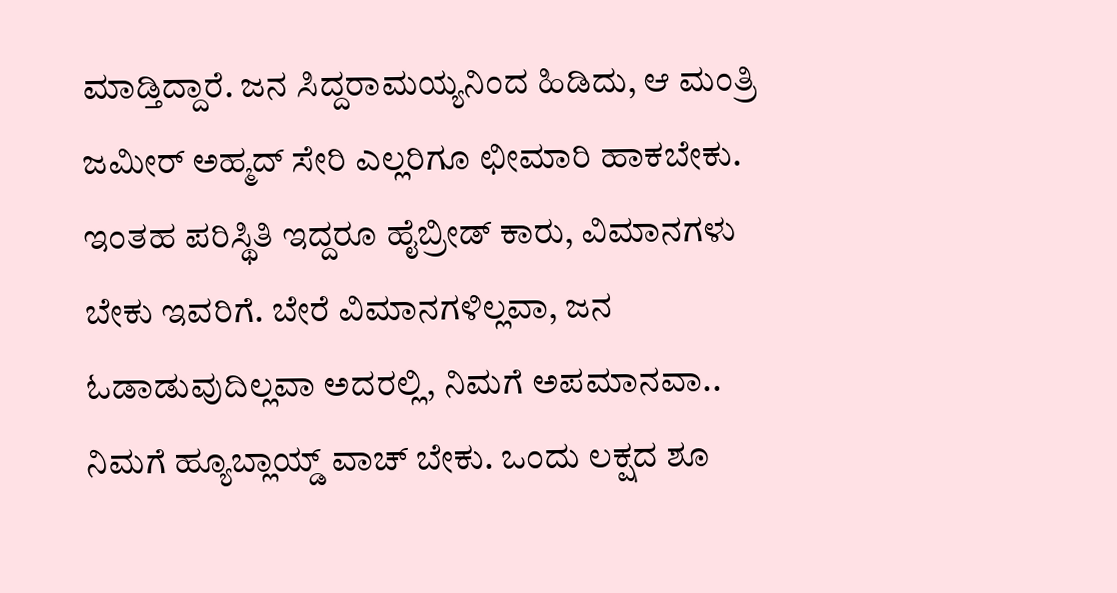ಮಾಡ್ತಿದ್ದಾರೆ. ಜನ ಸಿದ್ದರಾಮಯ್ಯನಿಂದ ಹಿಡಿದು, ಆ ಮಂತ್ರಿ ಜಮೀರ್ ಅಹ್ಮದ್ ಸೇರಿ ಎಲ್ಲರಿಗೂ ಛೀಮಾರಿ ಹಾಕಬೇಕು. ಇಂತಹ ಪರಿಸ್ಥಿತಿ ಇದ್ದರೂ ಹೈಬ್ರೀಡ್ ಕಾರು, ವಿಮಾನಗಳು ಬೇಕು ಇವರಿಗೆ. ಬೇರೆ ವಿಮಾನಗಳಿಲ್ಲವಾ, ಜನ ಓಡಾಡುವುದಿಲ್ಲವಾ ಅದರಲ್ಲಿ, ನಿಮಗೆ ಅಪಮಾನವಾ.. ನಿಮಗೆ ಹ್ಯೂಬ್ಲಾಯ್ಡ್ ವಾಚ್ ಬೇಕು. ಒಂದು ಲಕ್ಷದ ಶೂ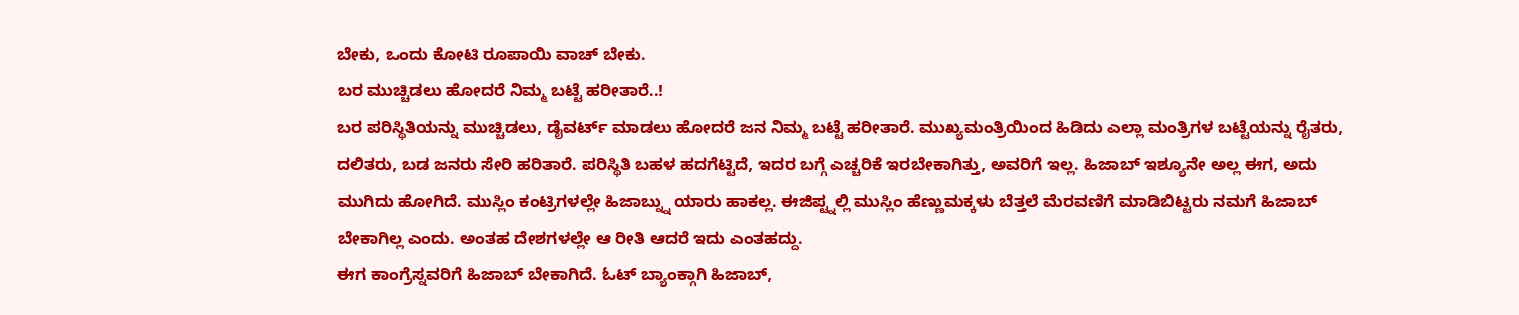ಬೇಕು, ಒಂದು ಕೋಟಿ ರೂಪಾಯಿ ವಾಚ್ ಬೇಕು.
ಬರ ಮುಚ್ಚಿಡಲು ಹೋದರೆ ನಿಮ್ಮ ಬಟ್ಟೆ ಹರೀತಾರೆ..!
ಬರ ಪರಿಸ್ಥಿತಿಯನ್ನು ಮುಚ್ಚಿಡಲು, ಡೈವರ್ಟ್ ಮಾಡಲು ಹೋದರೆ ಜನ ನಿಮ್ಮ ಬಟ್ಟೆ ಹರೀತಾರೆ. ಮುಖ್ಯಮಂತ್ರಿಯಿಂದ ಹಿಡಿದು ಎಲ್ಲಾ ಮಂತ್ರಿಗಳ ಬಟ್ಟೆಯನ್ನು ರೈತರು, ದಲಿತರು, ಬಡ ಜನರು ಸೇರಿ ಹರಿತಾರೆ. ಪರಿಸ್ಥಿತಿ ಬಹಳ ಹದಗೆಟ್ಟಿದೆ, ಇದರ ಬಗ್ಗೆ ಎಚ್ಚರಿಕೆ ಇರಬೇಕಾಗಿತ್ತು, ಅವರಿಗೆ ಇಲ್ಲ. ಹಿಜಾಬ್ ಇಶ್ಯೂನೇ ಅಲ್ಲ ಈಗ, ಅದು ಮುಗಿದು ಹೋಗಿದೆ. ಮುಸ್ಲಿಂ ಕಂಟ್ರಿಗಳಲ್ಲೇ ಹಿಜಾಬ್ನ್ನು ಯಾರು ಹಾಕಲ್ಲ. ಈಜಿಪ್ಟ್ನಲ್ಲಿ ಮುಸ್ಲಿಂ ಹೆಣ್ಣುಮಕ್ಕಳು ಬೆತ್ತಲೆ ಮೆರವಣಿಗೆ ಮಾಡಿಬಿಟ್ಟರು ನಮಗೆ ಹಿಜಾಬ್ ಬೇಕಾಗಿಲ್ಲ ಎಂದು. ಅಂತಹ ದೇಶಗಳಲ್ಲೇ ಆ ರೀತಿ ಆದರೆ ಇದು ಎಂತಹದ್ದು.
ಈಗ ಕಾಂಗ್ರೆಸ್ನವರಿಗೆ ಹಿಜಾಬ್ ಬೇಕಾಗಿದೆ. ಓಟ್ ಬ್ಯಾಂಕ್ಗಾಗಿ ಹಿಜಾಬ್,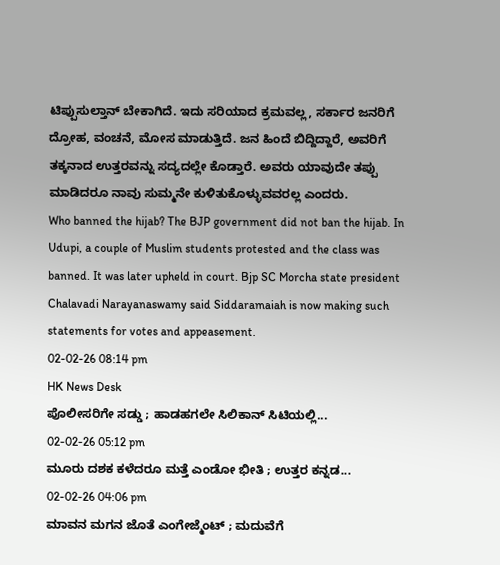ಟಿಪ್ಪುಸುಲ್ತಾನ್ ಬೇಕಾಗಿದೆ. ಇದು ಸರಿಯಾದ ಕ್ರಮವಲ್ಲ, ಸರ್ಕಾರ ಜನರಿಗೆ ದ್ರೋಹ, ವಂಚನೆ, ಮೋಸ ಮಾಡುತ್ತಿದೆ. ಜನ ಹಿಂದೆ ಬಿದ್ದಿದ್ದಾರೆ, ಅವರಿಗೆ ತಕ್ಕನಾದ ಉತ್ತರವನ್ನು ಸದ್ಯದಲ್ಲೇ ಕೊಡ್ತಾರೆ. ಅವರು ಯಾವುದೇ ತಪ್ಪು ಮಾಡಿದರೂ ನಾವು ಸುಮ್ಮನೇ ಕುಳಿತುಕೊಳ್ಳುವವರಲ್ಲ ಎಂದರು.
Who banned the hijab? The BJP government did not ban the hijab. In Udupi, a couple of Muslim students protested and the class was banned. It was later upheld in court. Bjp SC Morcha state president Chalavadi Narayanaswamy said Siddaramaiah is now making such statements for votes and appeasement.
02-02-26 08:14 pm
HK News Desk
ಪೊಲೀಸರಿಗೇ ಸಡ್ಡು ; ಹಾಡಹಗಲೇ ಸಿಲಿಕಾನ್ ಸಿಟಿಯಲ್ಲಿ...
02-02-26 05:12 pm
ಮೂರು ದಶಕ ಕಳೆದರೂ ಮತ್ತೆ ಎಂಡೋ ಭೀತಿ ; ಉತ್ತರ ಕನ್ನಡ...
02-02-26 04:06 pm
ಮಾವನ ಮಗನ ಜೊತೆ ಎಂಗೇಜ್ಮೆಂಟ್ ; ಮದುವೆಗೆ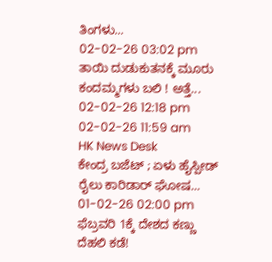ತಿಂಗಳು...
02-02-26 03:02 pm
ತಾಯಿ ದುಡುಕುತನಕ್ಕೆ ಮೂರು ಕಂದಮ್ಮಗಳು ಬಲಿ ! ಅತ್ತೆ...
02-02-26 12:18 pm
02-02-26 11:59 am
HK News Desk
ಕೇಂದ್ರ ಬಜೆಟ್ ; ಏಳು ಹೈಸ್ಪೀಡ್ ರೈಲು ಕಾರಿಡಾರ್ ಘೋಷ...
01-02-26 02:00 pm
ಫೆಬ್ರವರಿ 1ಕ್ಕೆ ದೇಶದ ಕಣ್ಣು ದೆಹಲಿ ಕಡೆ!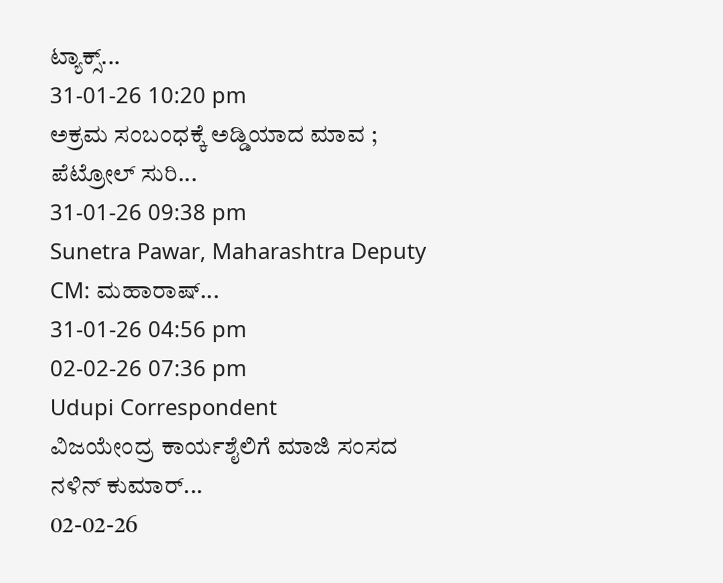ಟ್ಯಾಕ್ಸ್...
31-01-26 10:20 pm
ಅಕ್ರಮ ಸಂಬಂಧಕ್ಕೆ ಅಡ್ಡಿಯಾದ ಮಾವ ; ಪೆಟ್ರೋಲ್ ಸುರಿ...
31-01-26 09:38 pm
Sunetra Pawar, Maharashtra Deputy CM: ಮಹಾರಾಷ್...
31-01-26 04:56 pm
02-02-26 07:36 pm
Udupi Correspondent
ವಿಜಯೇಂದ್ರ ಕಾರ್ಯಶೈಲಿಗೆ ಮಾಜಿ ಸಂಸದ ನಳಿನ್ ಕುಮಾರ್...
02-02-26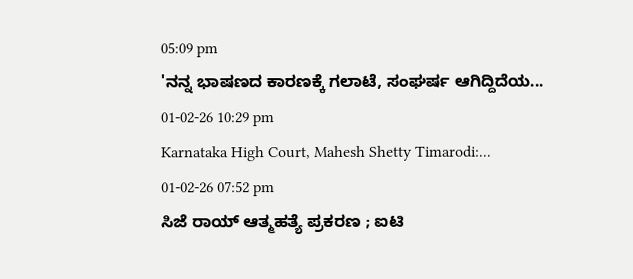05:09 pm
'ನನ್ನ ಭಾಷಣದ ಕಾರಣಕ್ಕೆ ಗಲಾಟೆ, ಸಂಘರ್ಷ ಆಗಿದ್ದಿದೆಯ...
01-02-26 10:29 pm
Karnataka High Court, Mahesh Shetty Timarodi:...
01-02-26 07:52 pm
ಸಿಜೆ ರಾಯ್ ಆತ್ಮಹತ್ಯೆ ಪ್ರಕರಣ ; ಐಟಿ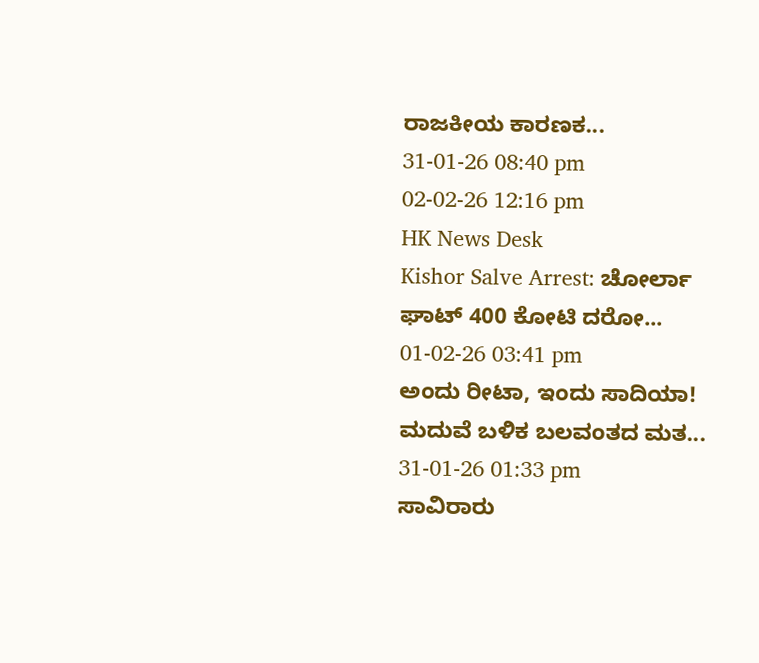ರಾಜಕೀಯ ಕಾರಣಕ...
31-01-26 08:40 pm
02-02-26 12:16 pm
HK News Desk
Kishor Salve Arrest: ಚೋರ್ಲಾ ಘಾಟ್ 400 ಕೋಟಿ ದರೋ...
01-02-26 03:41 pm
ಅಂದು ರೀಟಾ, ಇಂದು ಸಾದಿಯಾ! ಮದುವೆ ಬಳಿಕ ಬಲವಂತದ ಮತ...
31-01-26 01:33 pm
ಸಾವಿರಾರು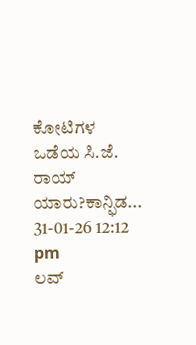ಕೋಟಿಗಳ ಒಡೆಯ ಸಿ.ಜೆ. ರಾಯ್ ಯಾರು?ಕಾನ್ಫಿಡ...
31-01-26 12:12 pm
ಲವ್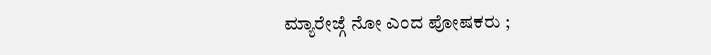ಮ್ಯಾರೇಜ್ಗೆ ನೋ ಎಂದ ಪೋಷಕರು ;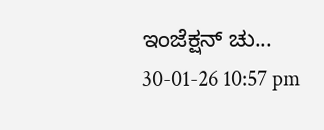ಇಂಜೆಕ್ಷನ್ ಚು...
30-01-26 10:57 pm